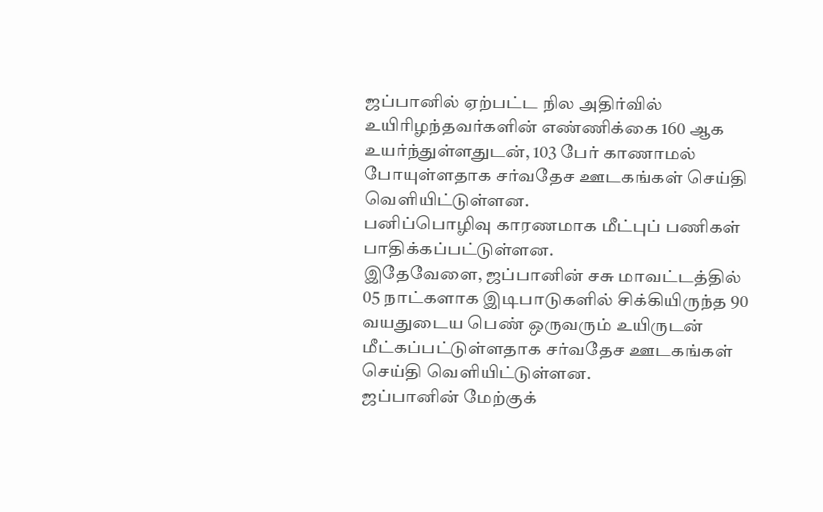ஜப்பானில் ஏற்பட்ட நில அதிர்வில் உயிரிழந்தவர்களின் எண்ணிக்கை 160 ஆக உயர்ந்துள்ளதுடன், 103 பேர் காணாமல் போயுள்ளதாக சர்வதேச ஊடகங்கள் செய்தி வெளியிட்டுள்ளன.
பனிப்பொழிவு காரணமாக மீட்புப் பணிகள் பாதிக்கப்பட்டுள்ளன.
இதேவேளை, ஜப்பானின் சசு மாவட்டத்தில் 05 நாட்களாக இடிபாடுகளில் சிக்கியிருந்த 90 வயதுடைய பெண் ஒருவரும் உயிருடன் மீட்கப்பட்டுள்ளதாக சர்வதேச ஊடகங்கள் செய்தி வெளியிட்டுள்ளன.
ஜப்பானின் மேற்குக்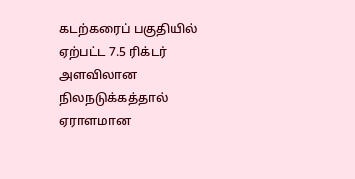கடற்கரைப் பகுதியில் ஏற்பட்ட 7.5 ரிக்டர் அளவிலான நிலநடுக்கத்தால் ஏராளமான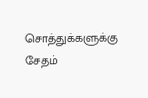சொத்துக்களுக்கு சேதம்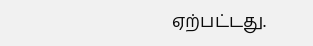ஏற்பட்டது.